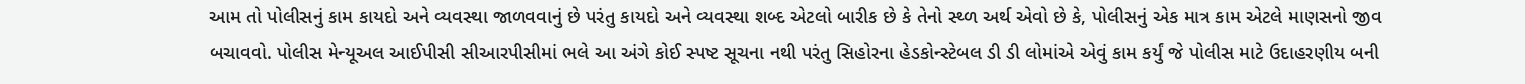આમ તો પોલીસનું કામ કાયદો અને વ્યવસ્થા જાળવવાનું છે પરંતુ કાયદો અને વ્યવસ્થા શબ્દ એટલો બારીક છે કે તેનો સ્થ્ળ અર્થ એવો છે કે, પોલીસનું એક માત્ર કામ એટલે માણસનો જીવ બચાવવો. પોલીસ મેન્યૂઅલ આઈપીસી સીઆરપીસીમાં ભલે આ અંગે કોઈ સ્પષ્ટ સૂચના નથી પરંતુ સિહોરના હેડકોન્સ્ટેબલ ડી ડી લોમાંએ એવું કામ કર્યું જે પોલીસ માટે ઉદાહરણીય બની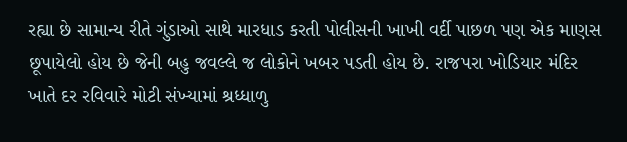રહ્યા છે સામાન્ય રીતે ગુંડાઓ સાથે મારધાડ કરતી પોલીસની ખાખી વર્દી પાછળ પણ એક માણસ છૂપાયેલો હોય છે જેની બહુ જવલ્લે જ લોકોને ખબર પડતી હોય છે. રાજપરા ખોડિયાર મંદિર ખાતે દર રવિવારે મોટી સંખ્યામાં શ્રધ્ધાળુ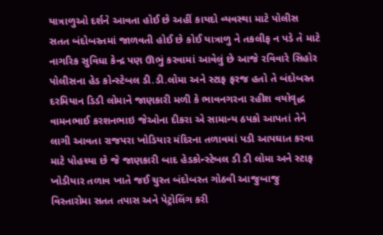યાત્રાળુઓ દર્શને આવતા હોઈ છે અહીં કાયદો વ્યવસ્થા માટે પોલીસ સતત બંદોબસ્તમાં જાળવતી હોઈ છે કોઈ યાત્રાળુ ને તકલીફ ન પડે તે માટે નાગરિક સુવિધા કેન્દ્ર પણ ઊભું કરવામાં આવેલું છે આજે રવિવારે સિહોર પોલીસના હેડ કોન્સ્ટેબલ ડી.ડી.લોમા અને સ્ટાફ ફરજ હતો તે બંદોબસ્ત દરમિયાન ડિડી લોમાને જાણકારી મળી કે ભાવનગરના રહીશ વયોવૃદ્ધ વામનભાઈ કરશનભાઇ જેઓના દીકરા એ સામાન્ય ઠપકો આપતાં તેને લાગી આવતા રાજપરા ખોડિયાર મંદિરના તળાવમાં પડી આપઘાત કરવા માટે પોહચ્યા છે જે જાણકારી બાદ હેડકોન્સ્ટેબલ ડી ડી લોમા અને સ્ટાફ ખોડીયાર તળાવ ખાતે જઈ ચુસ્ત બંદોબસ્ત ગોઠવી આજુબાજુ વિસ્તારોમા સતત તપાસ અને પેટ્રોલિંગ કરી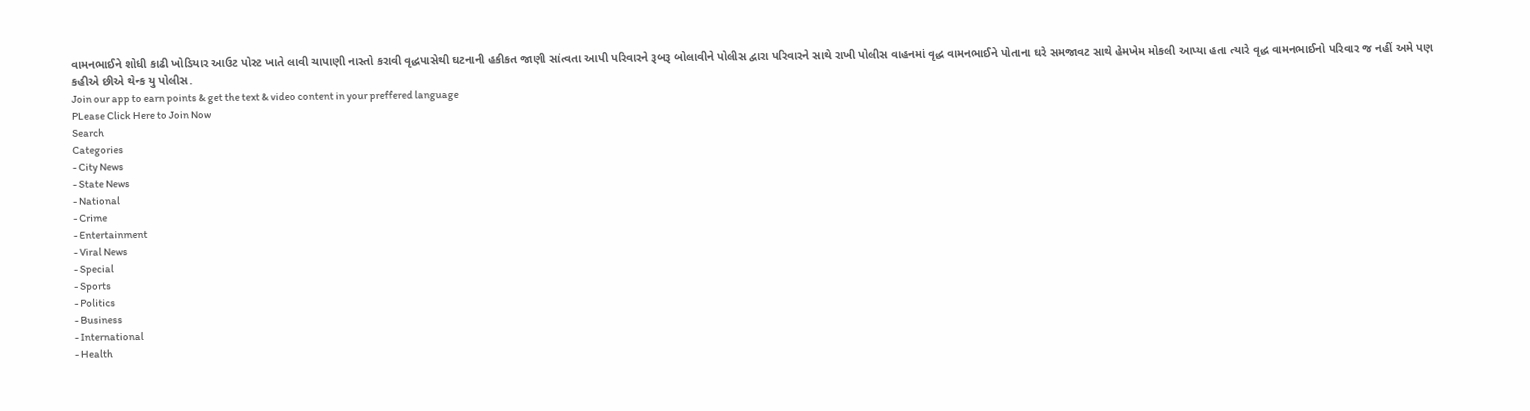વામનભાઈને શોધી કાઢી ખોડિયાર આઉટ પોસ્ટ ખાતે લાવી ચાપાણી નાસ્તો કરાવી વૃદ્ધપાસેથી ઘટનાની હકીકત જાણી સાંત્વતા આપી પરિવારને રૂબરૂ બોલાવીને પોલીસ દ્વારા પરિવારને સાથે રાખી પોલીસ વાહનમાં વૃદ્ધ વામનભાઈને પોતાના ઘરે સમજાવટ સાથે હેમખેમ મોકલી આપ્યા હતા ત્યારે વૃદ્ધ વામનભાઈનો પરિવાર જ નહીં અમે પણ કહીએ છીએ થેન્ક યુ પોલીસ.
Join our app to earn points & get the text & video content in your preffered language
PLease Click Here to Join Now
Search
Categories
- City News
- State News
- National
- Crime
- Entertainment
- Viral News
- Special
- Sports
- Politics
- Business
- International
- Health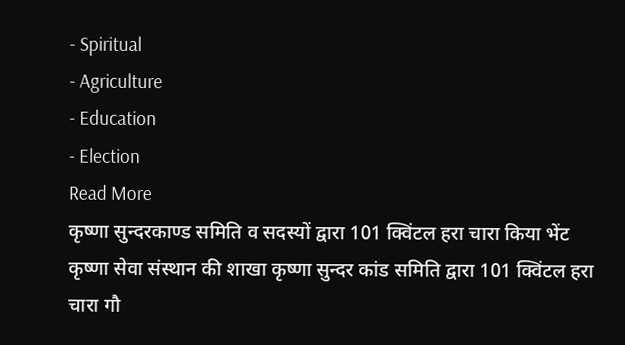- Spiritual
- Agriculture
- Education
- Election
Read More
कृष्णा सुन्दरकाण्ड समिति व सदस्यों द्वारा 101 क्विंटल हरा चारा किया भेंट
कृष्णा सेवा संस्थान की शाखा कृष्णा सुन्दर कांड समिति द्वारा 101 क्विंटल हरा चारा गौ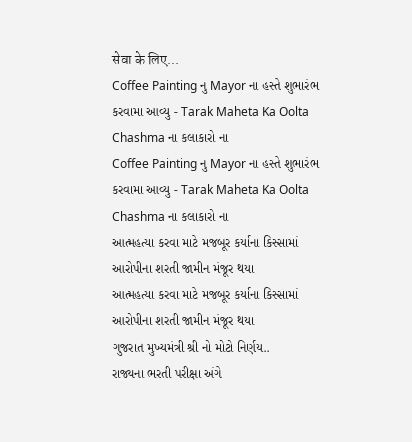सेवा के लिए...
Coffee Painting નુ Mayor ના હસ્તે શુભારંભ કરવામા આવ્યુ - Tarak Maheta Ka Oolta Chashma ના કલાકારો ના
Coffee Painting નુ Mayor ના હસ્તે શુભારંભ કરવામા આવ્યુ - Tarak Maheta Ka Oolta Chashma ના કલાકારો ના
આત્મહત્યા કરવા માટે મજબૂર કર્યાના કિસ્સામાં આરોપીના શરતી જામીન મંજૂર થયા
આત્મહત્યા કરવા માટે મજબૂર કર્યાના કિસ્સામાં આરોપીના શરતી જામીન મંજૂર થયા
ગુજરાત મુખ્યમંત્રી શ્રી નો મોટો નિર્ણય..
રાજ્યના ભરતી પરીક્ષા અંગે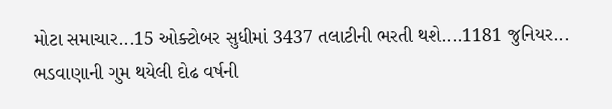મોટા સમાચાર...15 ઓક્ટોબર સુધીમાં 3437 તલાટીની ભરતી થશે....1181 જુનિયર...
ભડવાણાની ગુમ થયેલી દોઢ વર્ષની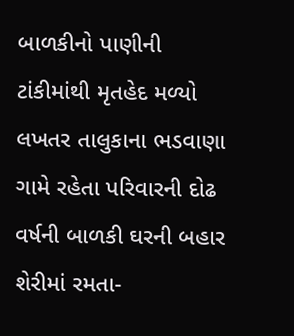બાળકીનો પાણીની ટાંકીમાંથી મૃતહેદ મળ્યો
લખતર તાલુકાના ભડવાણા ગામે રહેતા પરિવારની દોઢ વર્ષની બાળકી ઘરની બહાર શેરીમાં રમતા-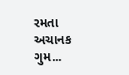રમતા અચાનક ગુમ...